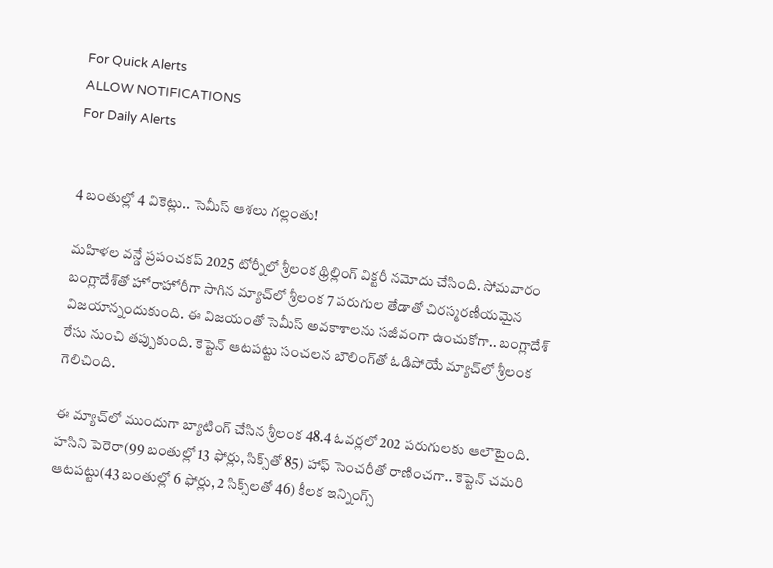For Quick Alerts
ALLOW NOTIFICATIONS
For Daily Alerts


4 బంతుల్లో 4 వికెట్లు.. సెమీస్ ఆశలు గల్లంతు!

మహిళల వన్డే ప్రపంచకప్ 2025 టోర్నీ‌లో శ్రీలంక థ్రిల్లింగ్ విక్టరీ నమోదు చేసింది. సోమవారం బంగ్లాదేశ్‌తో హోరాహోరీగా సాగిన మ్యాచ్‌లో శ్రీలంక 7 పరుగుల తేడాతో చిరస్మరణీయమైన విజయాన్నందుకుంది. ఈ విజయంతో సెమీస్ అవకాశాలను సజీవంగా ఉంచుకోగా.. బంగ్లాదేశ్‌ రేసు నుంచి తప్పుకుంది. కెప్టెన్ ఆటపట్టు సంచలన బౌలింగ్‌తో ఓడిపోయే మ్యాచ్‌లో శ్రీలంక గెలిచింది.

ఈ మ్యాచ్‌లో ముందుగా బ్యాటింగ్ చేసిన శ్రీలంక 48.4 ఓవర్లలో 202 పరుగులకు ఆలౌటైంది. హసిని పెరెరా(99 బంతుల్లో 13 ఫోర్లు, సిక్స్‌తో 85) హాఫ్ సెంచరీతో రాణించగా.. కెప్టెన్ చమరి ఆటపట్టు(43 బంతుల్లో 6 ఫోర్లు, 2 సిక్స్‌లతో 46) కీలక ఇన్నింగ్స్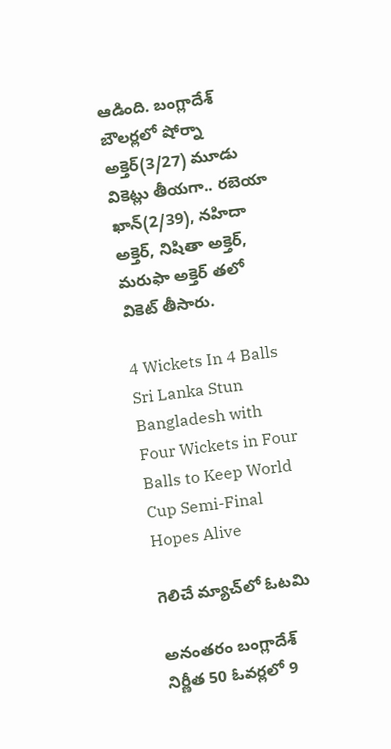ఆడింది. బంగ్లాదేశ్ బౌలర్లలో షోర్నా అక్తెర్(3/27) మూడు వికెట్లు తీయగా.. రబెయా ఖాన్(2/39), నహిదా అక్తెర్, నిషితా అక్తెర్, మరుఫా అక్తెర్ తలో వికెట్ తీసారు.

4 Wickets In 4 Balls Sri Lanka Stun Bangladesh with Four Wickets in Four Balls to Keep World Cup Semi-Final Hopes Alive

గెలిచే మ్యాచ్‌లో ఓటమి

అనంతరం బంగ్లాదేశ్ నిర్ణీత 50 ఓవర్లలో 9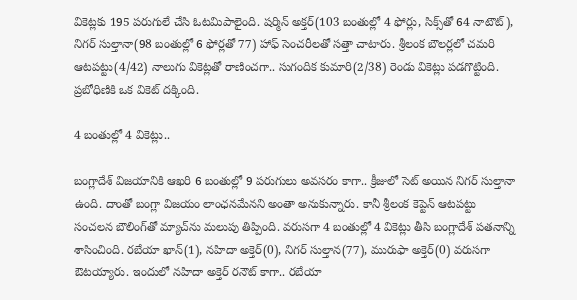వికెట్లకు 195 పరుగులే చేసి ఓటమిపాలైంది. షర్మిన్ అక్తర్(103 బంతుల్లో 4 ఫోర్లు, సిక్స్‌తో 64 నాటౌట్), నిగర్ సుల్తానా(98 బంతుల్లో 6 ఫోర్లతో 77) హాఫ్ సెంచరీలతో సత్తా చాటారు. శ్రీలంక బౌలర్లలో చమరి ఆటపట్టు(4/42) నాలుగు వికెట్లతో రాణించగా.. సుగందిక కుమారి(2/38) రెండు వికెట్లు పడగొట్టింది. ప్రబోధిణికి ఒక వికెట్ దక్కింది.

4 బంతుల్లో 4 వికెట్లు..

బంగ్లాదేశ్ విజయానికి ఆఖరి 6 బంతుల్లో 9 పరుగులు అవసరం కాగా.. క్రీజులో సెట్ అయిన నిగర్ సుల్తానా ఉంది. దాంతో బంగ్లా విజయం లాంఛనమేనని అంతా అనుకున్నారు. కానీ శ్రీలంక కెప్టెన్ ఆటపట్టు సంచలన బౌలింగ్‌తో మ్యాచ్‌ను మలుపు తిప్పింది. వరుసగా 4 బంతుల్లో 4 వికెట్లు తీసి బంగ్లాదేశ్ పతనాన్ని శాసించింది. రబేయా ఖాన్(1), నహిదా అక్తెర్(0), నిగర్ సుల్తాన(77), మురుఫా అక్తెర్(0) వరుసగా ఔటయ్యారు. ఇందులో నహిదా అక్తెర్ రనౌట్ కాగా.. రబేయా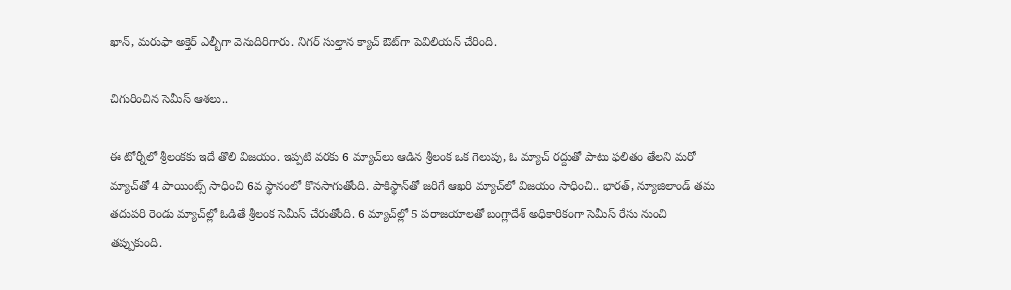ఖాన్, మరుఫా అక్తెర్ ఎల్బీగా వెనుదిరిగారు. నిగర్ సుల్తాన క్యాచ్ ఔట్‌గా పెవిలియన్ చేరింది.

చిగురించిన సెమీస్ ఆశలు..

ఈ టోర్నీలో శ్రీలంకకు ఇదే తొలి విజయం. ఇప్పటి వరకు 6 మ్యాచ్‌లు ఆడిన శ్రీలంక ఒక గెలుపు, ఓ మ్యాచ్ రద్దుతో పాటు ఫలితం తేలని మరో మ్యాచ్‌తో 4 పాయింట్స్ సాధించి 6వ స్థానంలో కొనసాగుతోంది. పాకిస్థాన్‌తో జరిగే ఆఖరి మ్యాచ్‌లో విజయం సాధించి.. భారత్, న్యూజిలాండ్ తమ తదుపరి రెండు మ్యాచ్‌ల్లో ఓడితే శ్రీలంక సెమీస్ చేరుతోంది. 6 మ్యాచ్‌ల్లో 5 పరాజయాలతో బంగ్లాదేశ్ అధికారికంగా సెమీస్ రేసు నుంచి తప్పుకుంది.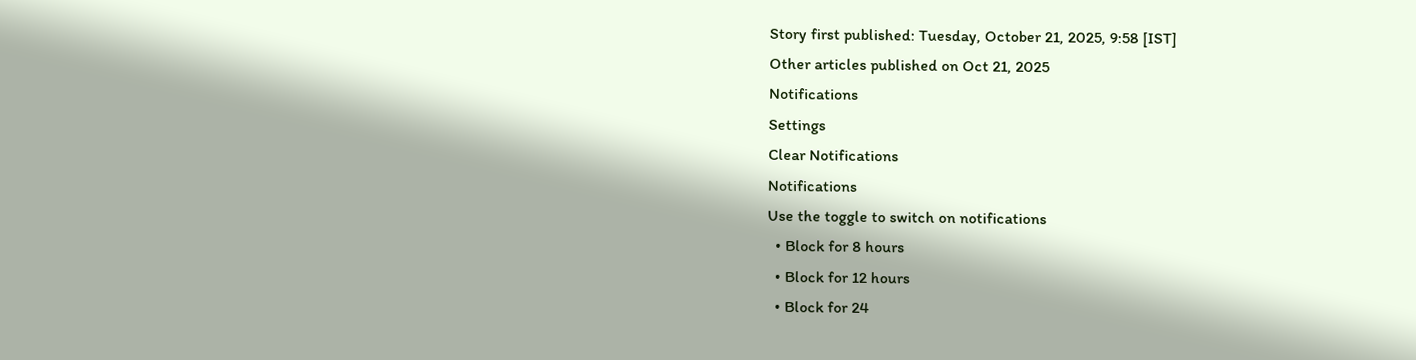Story first published: Tuesday, October 21, 2025, 9:58 [IST]
Other articles published on Oct 21, 2025
Notifications
Settings
Clear Notifications
Notifications
Use the toggle to switch on notifications
  • Block for 8 hours
  • Block for 12 hours
  • Block for 24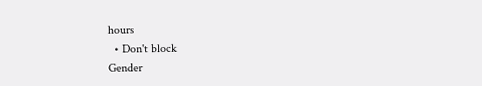hours
  • Don't block
Gender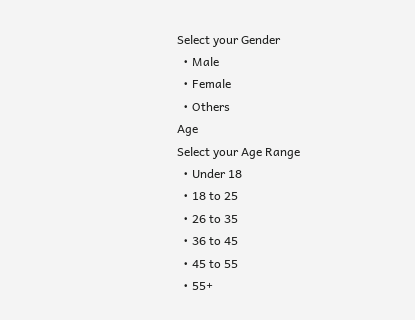Select your Gender
  • Male
  • Female
  • Others
Age
Select your Age Range
  • Under 18
  • 18 to 25
  • 26 to 35
  • 36 to 45
  • 45 to 55
  • 55+